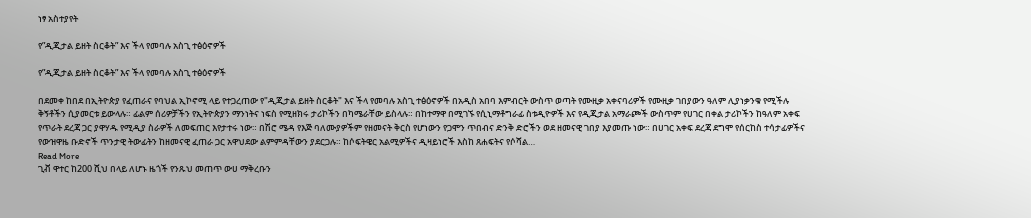ነፃ አስተያየት

የ”ዲጂታል ይዘት ስርቆት” እና ችላ የመባሉ አስጊ ተፅዕኖዎች

የ”ዲጂታል ይዘት ስርቆት” እና ችላ የመባሉ አስጊ ተፅዕኖዎች

በደመቀ ከበደ በኢትዮጵያ የፈጠራና የባህል ኢኮኖሚ ላይ የተጋረጠው የ"ዲጂታል ይዘት ስርቆት" እና ችላ የመባሉ አስጊ ተፅዕኖዎች በአዲስ አበባ እምብርት ውስጥ ወጣት የሙዚቃ አቀናባሪዎች የሙዚቃ ገበያውን ዓለም ሊያነቃንቁ የሚችሉ ቅኝቶችን ሲያመርቱ ይውላሉ። ፊልም ሰሪዎቻችን የኢትዮጵያን ማንነትና ነፍስ የሚዘክሩ ታሪኮችን በካሜራቸው ይስላሉ። በከተማዋ በሚገኙ የሲኒማቶግራፊ ስቱዲዮዎች እና የዲጂታል አማራጮች ውስጥም የሀገር በቀል ታሪኮችን ከዓለም አቀፍ የጥራት ደረጃ ጋር ያዋሃዱ የሚዲያ ስራዎች ለመፍጠር እየታተሩ ነው። በሽሮ ሜዳ የእጅ ባለሙያዎችም የዘመናት ቅርስ የሆነውን የጋሞን ጥበብና ድንቅ ድሮችን ወደ ዘመናዊ ገበያ እያመጡ ነው። በሀገር አቀፍ ደረጃ ደግሞ የሰርከስ ተሳታፊዎችና የውዝዋዜ ቡድኖች ጥንታዊ ትውፊትን ከዘመናዊ ፈጠራ ጋር አዋህደው ልምምዳቸውን ያደርጋሉ። ከሶፍትዌር አልሚዎችና ዲዛይነሮች እስከ ጸሐፍትና የሶሻል…
Read More
ጊቭ ዋተር ከ200 ሺህ በላይ ለሆኑ ዜጎች የንጹህ መጠጥ ውሀ ማቅረቡን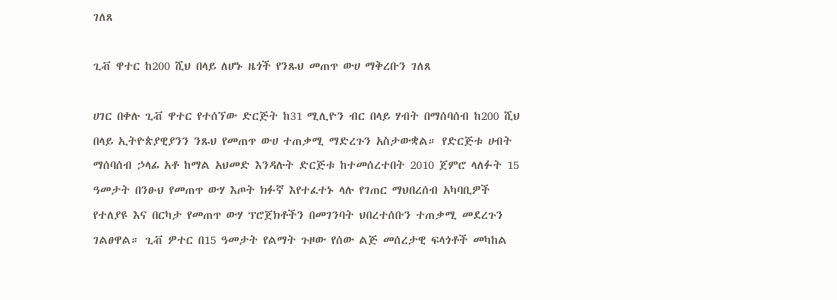ገለጸ

ጊቭ ዋተር ከ200 ሺህ በላይ ለሆኑ ዜጎች የንጹህ መጠጥ ውሀ ማቅረቡን ገለጸ

ሀገር በቀሉ ጊቭ ዋተር የተሰኘው ድርጅት ከ31 ሚሊዮን ብር በላይ ሃብት በማሰባሰብ ከ200 ሺህ በላይ ኢትዮጵያዊያንን ንጹህ የመጠጥ ውሀ ተጠቃሚ ማድረጉን አስታውቋል። የድርጅቱ ሀብት ማሰባሰብ ኃላፊ አቶ ከማል አህመድ እንዳሉት ድርጅቱ ከተመሰረተበት 2010 ጀምሮ ላለፉት 15 ዓመታት በንፁህ የመጠጥ ውሃ እጦት ክፉኛ እየተፈተኑ ላሉ የገጠር ማህበረሰብ አካባቢዎች የተለያዩ እና በርካታ የመጠጥ ውሃ ፕሮጀክቶችን በመገንባት ህበረተሰቡን ተጠቃሚ መደረጉን ገልፀዋል። ጊቭ ዎተር በ15 ዓመታት የልማት ጉዞው የሰው ልጅ መሰረታዊ ፍላጎቶች መካከል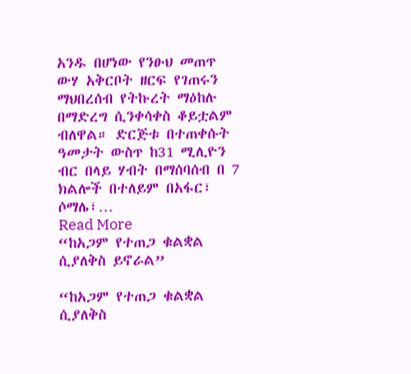አንዱ በሆነው የንፁህ መጠጥ ውሃ አቅርቦት ዘርፍ የገጠሩን ማህበረሰብ የትኩረት ማዕከሉ በማድረግ ሲንቀሳቀስ ቆይቷልም ብለዋል። ድርጅቱ በተጠቀሱት ዓመታት ውስጥ ከ31 ሚሊዮን ብር በላይ ሃብት በማሰባሰብ በ 7 ክልሎች በተለይም በአፋር፣ ሶማሌ፣…
Read More
“ከአጋም የተጠጋ ቁልቋል ሲያለቅስ ይኖራል”

“ከአጋም የተጠጋ ቁልቋል ሲያለቅስ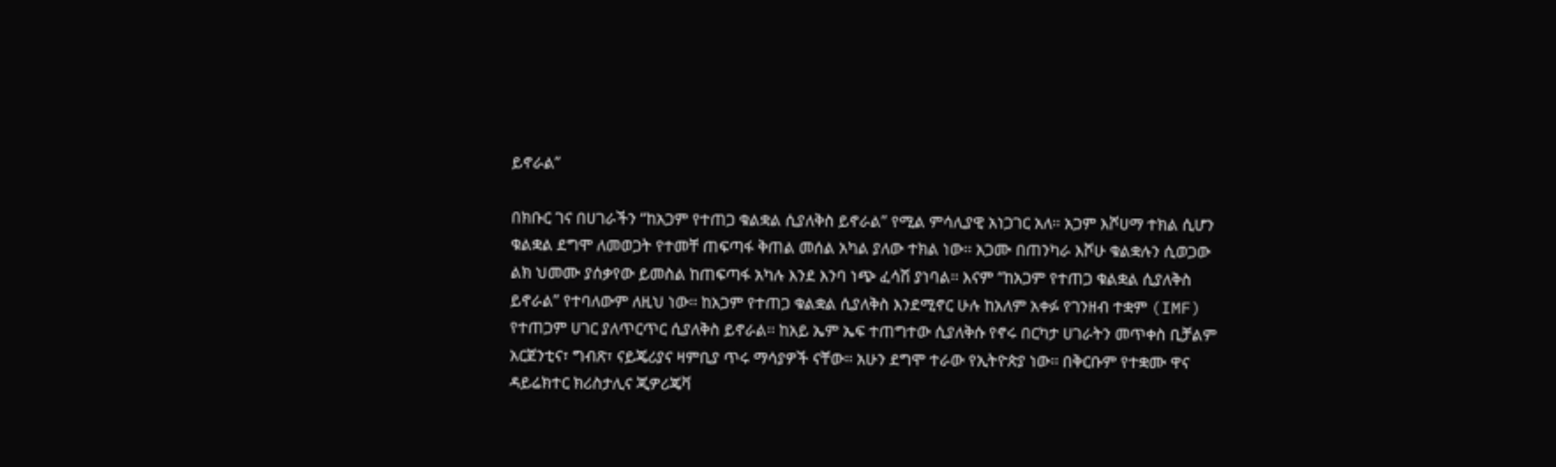ይኖራል”

በክቡር ገና በሀገራችን “ከአጋም የተጠጋ ቁልቋል ሲያለቅስ ይኖራል” የሚል ምሳሊያዊ አነጋገር አለ፡፡ አጋም እሾሀማ ተክል ሲሆን ቁልቋል ደግሞ ለመወጋት የተመቸ ጠፍጣፋ ቅጠል መሰል አካል ያለው ተክል ነው፡፡ አጋሙ በጠንካራ እሾሁ ቁልቋሉን ሲወጋው ልክ ህመሙ ያሰቃየው ይመስል ከጠፍጣፋ አካሉ እንደ እንባ ነጭ ፈሳሽ ያነባል፡፡ እናም “ከአጋም የተጠጋ ቁልቋል ሲያለቅስ ይኖራል” የተባለውም ለዚህ ነው፡፡ ከአጋም የተጠጋ ቁልቋል ሲያለቅስ እንደሚኖር ሁሉ ከአለም አቀፉ የገንዘብ ተቋም (IMF) የተጠጋም ሀገር ያለጥርጥር ሲያለቅስ ይኖራል፡፡ ከአይ ኤም ኤፍ ተጠግተው ሲያለቅሱ የኖሩ በርካታ ሀገራትን መጥቀስ ቢቻልም አርጀንቲና፣ ግብጽ፣ ናይጄሪያና ዛምቢያ ጥሩ ማሳያዎች ናቸው፡፡ አሁን ደግሞ ተራው የኢትዮጵያ ነው፡፡ በቅርቡም የተቋሙ ዋና ዳይሬክተር ክሪስታሊና ጂዎሪጄቫ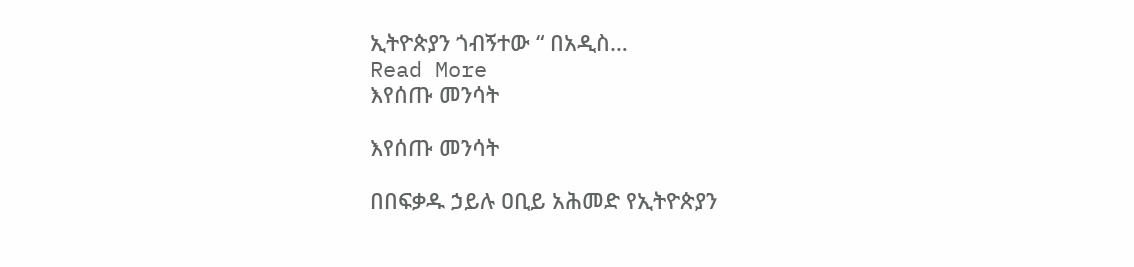ኢትዮጵያን ጎብኝተው “ በአዲስ…
Read More
እየሰጡ መንሳት

እየሰጡ መንሳት

በበፍቃዱ ኃይሉ ዐቢይ አሕመድ የኢትዮጵያን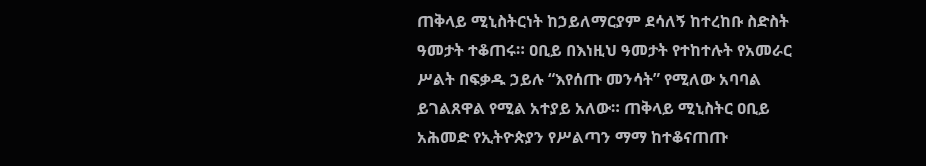ጠቅላይ ሚኒስትርነት ከኃይለማርያም ደሳለኝ ከተረከቡ ስድስት ዓመታት ተቆጠሩ። ዐቢይ በእነዚህ ዓመታት የተከተሉት የአመራር ሥልት በፍቃዱ ኃይሉ “እየሰጡ መንሳት” የሚለው አባባል ይገልጸዋል የሚል አተያይ አለው። ጠቅላይ ሚኒስትር ዐቢይ አሕመድ የኢትዮጵያን የሥልጣን ማማ ከተቆናጠጡ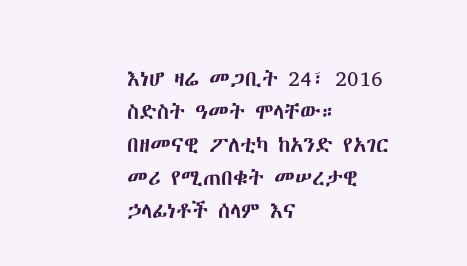እነሆ ዛሬ መጋቢት 24፣ 2016 ስድስት ዓመት ሞላቸው። በዘመናዊ ፖለቲካ ከአንድ የአገር መሪ የሚጠበቁት መሠረታዊ ኃላፊነቶች ሰላም እና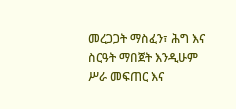መረጋጋት ማስፈን፣ ሕግ እና ስርዓት ማበጀት እንዲሁም ሥራ መፍጠር እና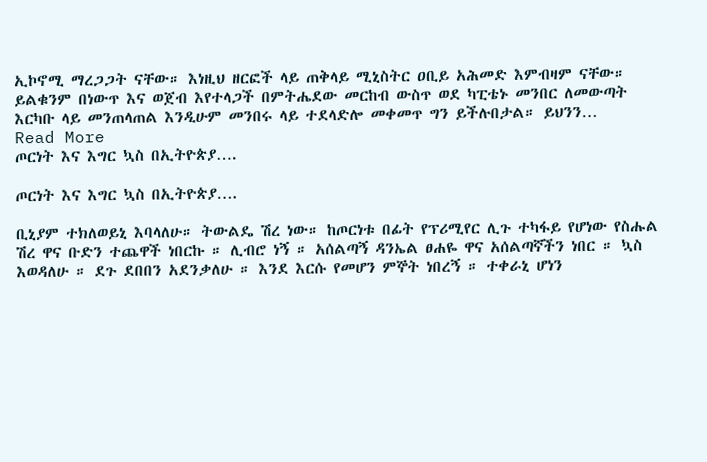ኢኮኖሚ ማረጋጋት ናቸው። እነዚህ ዘርፎች ላይ ጠቅላይ ሚኒስትር ዐቢይ አሕመድ እምብዛም ናቸው። ይልቁንም በነውጥ እና ወጀብ እየተላጋች በምትሔደው መርከብ ውስጥ ወደ ካፒቴኑ መንበር ለመውጣት እርካቡ ላይ መንጠላጠል እንዲሁም መንበሩ ላይ ተደላድሎ መቀመጥ ግን ይችሉበታል። ይህንን…
Read More
ጦርነት እና እግር ኳስ በኢትዮጵያ….

ጦርነት እና እግር ኳስ በኢትዮጵያ….

ቢኒያም ተክለወይኒ እባላለሁ። ትውልዴ ሽረ ነው። ከጦርነቱ በፊት የፕሪሚየር ሊጉ ተካፋይ የሆነው የስሑል ሽረ ዋና ቡድን ተጨዋች ነበርኩ ። ሊብሮ ነኝ ። አሰልጣኝ ዳንኤል ፀሐዬ ዋና አሰልጣኛችን ነበር ። ኳስ እወዳለሁ ። ደጉ ደበበን አደንቃለሁ ። እንደ እርሱ የመሆን ምኞት ነበረኝ ። ተቀራኒ ሆነን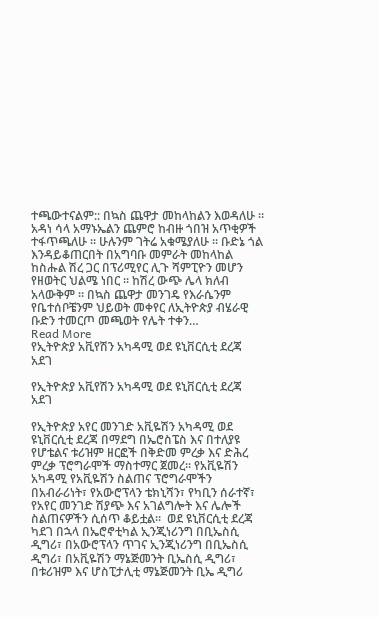ተጫውተናልም:: በኳስ ጨዋታ መከላከልን እወዳለሁ ። አዳነ ሳላ አማኑኤልን ጨምሮ ከብዙ ጎበዝ አጥቂዎች ተፋጥጫለሁ ። ሁሉንም ገትሬ አቁሜያለሁ ። ቡድኔ ጎል እንዳይቆጠርበት በአግባቡ መምራት መከላከል ከስሑል ሽረ ጋር በፕሪሚየር ሊጉ ሻምፒዮን መሆን የዘወትር ህልሜ ነበር ። ከሽረ ውጭ ሌላ ክለብ አላውቅም ። በኳስ ጨዋታ መንገዴ የእራሴንም የቤተሰቦቼንም ህይወት መቀየር ለኢትዮጵያ ብሄራዊ ቡድን ተመርጦ መጫወት የሌት ተቀን…
Read More
የኢትዮጵያ አቪየሽን አካዳሚ ወደ ዩኒቨርሲቲ ደረጃ አደገ

የኢትዮጵያ አቪየሽን አካዳሚ ወደ ዩኒቨርሲቲ ደረጃ አደገ

የኢትዮጵያ አየር መንገድ አቪዬሽን አካዳሚ ወደ ዩኒቨርሲቲ ደረጃ በማደግ በኤሮስፔስ እና በተለያዩ የሆቴልና ቱሪዝም ዘርፎች በቅድመ ምረቃ እና ድሕረ ምረቃ ፕሮግራሞች ማስተማር ጀመረ። የአቪዬሽን አካዳሚ የአቪዬሽን ስልጠና ፕሮግራሞችን በአብራሪነት፣ የአውሮፕላን ቴክኒሻን፣ የካቢን ሰራተኛ፣ የአየር መንገድ ሽያጭ እና አገልግሎት እና ሌሎች ስልጠናዎችን ሲሰጥ ቆይቷል።  ወደ ዩኒቨርሲቲ ደረጃ ካደገ በኋላ በኤሮኖቲካል ኢንጂነሪንግ በቢኤስሲ ዲግሪ፣ በአውሮፕላን ጥገና ኢንጂነሪንግ በቢኤስሲ ዲግሪ፣ በአቪዬሽን ማኔጅመንት ቢኤስሲ ዲግሪ፣ በቱሪዝም እና ሆስፒታሊቲ ማኔጅመንት ቢኤ ዲግሪ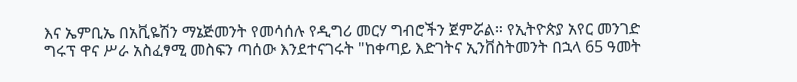እና ኤምቢኤ በአቪዬሽን ማኔጅመንት የመሳሰሉ የዲግሪ መርሃ ግብሮችን ጀምሯል። የኢትዮጵያ አየር መንገድ ግሩፕ ዋና ሥራ አስፈፃሚ መስፍን ጣሰው እንደተናገሩት "ከቀጣይ እድገትና ኢንቨስትመንት በኋላ 65 ዓመት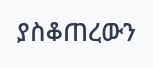ያስቆጠረውን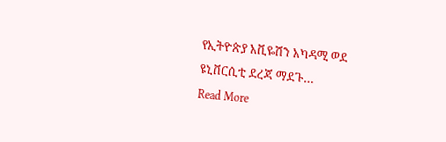የኢትዮጵያ አቪዬሽን አካዳሚ ወደ ዩኒቨርሲቲ ደረጃ ማደጉ…
Read More